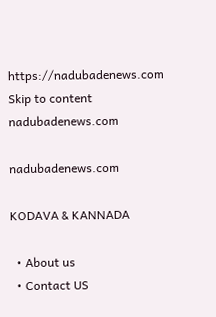https://nadubadenews.com
Skip to content
nadubadenews.com

nadubadenews.com

KODAVA & KANNADA

  • About us
  • Contact US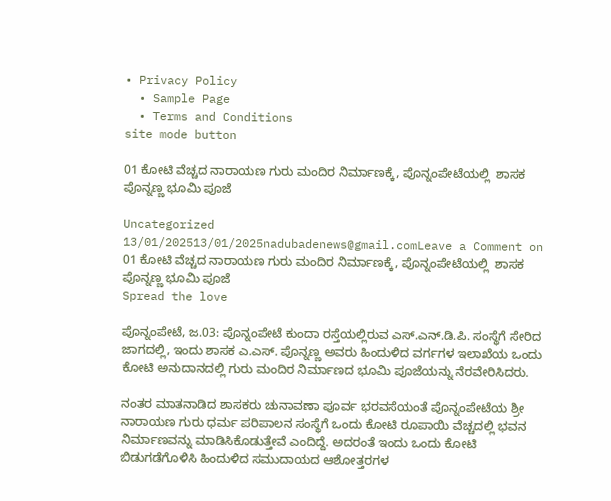• Privacy Policy
  • Sample Page
  • Terms and Conditions
site mode button

01 ಕೋಟಿ ವೆಚ್ಚದ ನಾರಾಯಣ ಗುರು ಮಂದಿರ ನಿರ್ಮಾಣಕ್ಕೆ, ಪೊನ್ನಂಪೇಟೆಯಲ್ಲಿ  ಶಾಸಕ ಪೊನ್ನಣ್ಣ ಭೂಮಿ ಪೂಜೆ

Uncategorized
13/01/202513/01/2025nadubadenews@gmail.comLeave a Comment on 01 ಕೋಟಿ ವೆಚ್ಚದ ನಾರಾಯಣ ಗುರು ಮಂದಿರ ನಿರ್ಮಾಣಕ್ಕೆ, ಪೊನ್ನಂಪೇಟೆಯಲ್ಲಿ  ಶಾಸಕ ಪೊನ್ನಣ್ಣ ಭೂಮಿ ಪೂಜೆ
Spread the love

ಪೊನ್ನಂಪೇಟೆ, ಜ.03: ಪೊನ್ನಂಪೇಟೆ ಕುಂದಾ ರಸ್ತೆಯಲ್ಲಿರುವ ಎಸ್.ಎನ್.ಡಿ.ಪಿ. ಸಂಸ್ಥೆಗೆ ಸೇರಿದ ಜಾಗದಲ್ಲಿ, ಇಂದು ಶಾಸಕ ಎ.ಎಸ್. ಪೊನ್ನಣ್ಣ ಅವರು ಹಿಂದುಳಿದ ವರ್ಗಗಳ ಇಲಾಖೆಯ ಒಂದು ಕೋಟಿ ಅನುದಾನದಲ್ಲಿ ಗುರು ಮಂದಿರ ನಿರ್ಮಾಣದ ಭೂಮಿ ಪೂಜೆಯನ್ನು ನೆರವೇರಿಸಿದರು.

ನಂತರ ಮಾತನಾಡಿದ ಶಾಸಕರು ಚುನಾವಣಾ ಪೂರ್ವ ಭರವಸೆಯಂತೆ ಪೊನ್ನಂಪೇಟೆಯ ಶ್ರೀ ನಾರಾಯಣ ಗುರು ಧರ್ಮ ಪರಿಪಾಲನ ಸಂಸ್ಥೆಗೆ ಒಂದು ಕೋಟಿ ರೂಪಾಯಿ ವೆಚ್ಚದಲ್ಲಿ ಭವನ ನಿರ್ಮಾಣವನ್ನು ಮಾಡಿಸಿಕೊಡುತ್ತೇವೆ ಎಂದಿದ್ದೆ. ಅದರಂತೆ ಇಂದು ಒಂದು ಕೋಟಿ ಬಿಡುಗಡೆಗೊಳಿಸಿ ಹಿಂದುಳಿದ ಸಮುದಾಯದ ಆಶೋತ್ತರಗಳ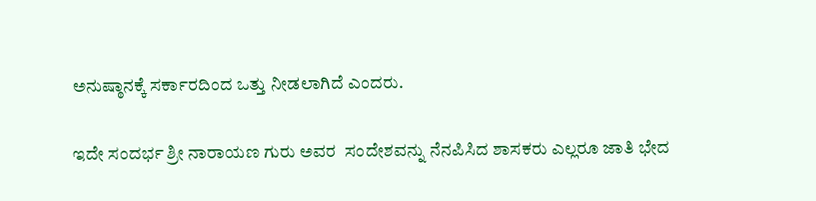ಅನುಷ್ಠಾನಕ್ಕೆ ಸರ್ಕಾರದಿಂದ ಒತ್ತು ನೀಡಲಾಗಿದೆ ಎಂದರು.

ಇದೇ ಸಂದರ್ಭ ಶ್ರೀ ನಾರಾಯಣ ಗುರು ಅವರ  ಸಂದೇಶವನ್ನು ನೆನಪಿಸಿದ ಶಾಸಕರು ಎಲ್ಲರೂ ಜಾತಿ ಭೇದ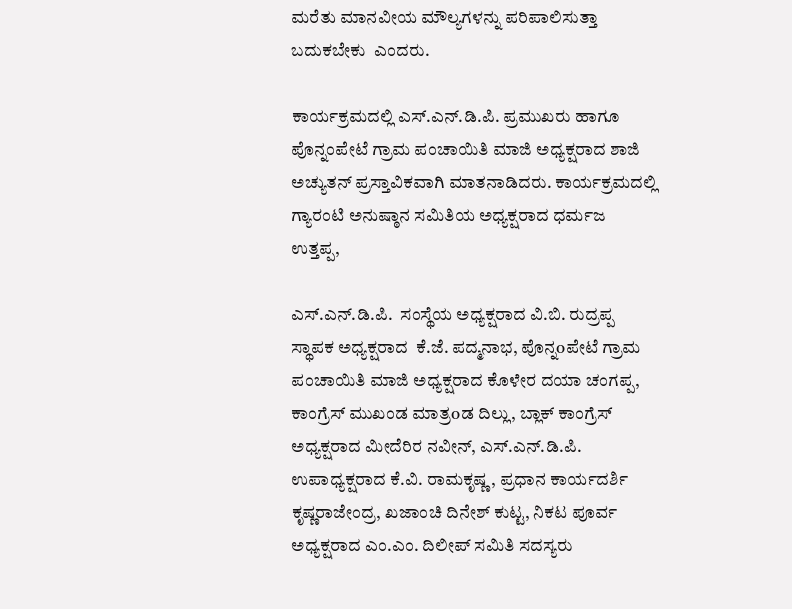ಮರೆತು ಮಾನವೀಯ ಮೌಲ್ಯಗಳನ್ನು ಪರಿಪಾಲಿಸುತ್ತಾ ಬದುಕಬೇಕು  ಎಂದರು.

ಕಾರ್ಯಕ್ರಮದಲ್ಲಿ ಎಸ್.ಎನ್.ಡಿ.ಪಿ. ಪ್ರಮುಖರು ಹಾಗೂ ಪೊನ್ನಂಪೇಟೆ ಗ್ರಾಮ ಪಂಚಾಯಿತಿ ಮಾಜಿ ಅಧ್ಯಕ್ಷರಾದ ಶಾಜಿ ಅಚ್ಯುತನ್ ಪ್ರಸ್ತಾವಿಕವಾಗಿ ಮಾತನಾಡಿದರು. ಕಾರ್ಯಕ್ರಮದಲ್ಲಿ ಗ್ಯಾರಂಟಿ ಅನುಷ್ಠಾನ ಸಮಿತಿಯ ಅಧ್ಯಕ್ಷರಾದ ಧರ್ಮಜ ಉತ್ತಪ್ಪ,

ಎಸ್.ಎನ್.ಡಿ.ಪಿ.  ಸಂಸ್ಥೆಯ ಅಧ್ಯಕ್ಷರಾದ ವಿ.ಬಿ. ರುದ್ರಪ್ಪ   ಸ್ಥಾಪಕ ಅಧ್ಯಕ್ಷರಾದ  ಕೆ.ಜೆ. ಪದ್ಮನಾಭ, ಪೊನ್ನoಪೇಟೆ ಗ್ರಾಮ ಪಂಚಾಯಿತಿ ಮಾಜಿ ಅಧ್ಯಕ್ಷರಾದ ಕೊಳೇರ ದಯಾ ಚಂಗಪ್ಪ,  ಕಾಂಗ್ರೆಸ್ ಮುಖಂಡ ಮಾತ್ರoಡ ದಿಲ್ಲು, ಬ್ಲಾಕ್ ಕಾಂಗ್ರೆಸ್ ಅಧ್ಯಕ್ಷರಾದ ಮೀದೆರಿರ ನವೀನ್, ಎಸ್.ಎನ್.ಡಿ.ಪಿ. ಉಪಾಧ್ಯಕ್ಷರಾದ ಕೆ.ವಿ. ರಾಮಕೃಷ್ಣ, ಪ್ರಧಾನ ಕಾರ್ಯದರ್ಶಿ ಕೃಷ್ಣರಾಜೇಂದ್ರ, ಖಜಾಂಚಿ ದಿನೇಶ್ ಕುಟ್ಟ, ನಿಕಟ ಪೂರ್ವ ಅಧ್ಯಕ್ಷರಾದ ಎಂ.ಎಂ. ದಿಲೀಪ್ ಸಮಿತಿ ಸದಸ್ಯರು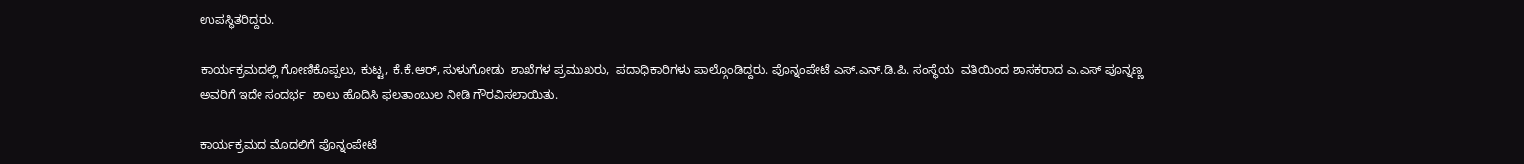ಉಪಸ್ಥಿತರಿದ್ದರು.

ಕಾರ್ಯಕ್ರಮದಲ್ಲಿ ಗೋಣಿಕೊಪ್ಪಲು, ಕುಟ್ಟ, ಕೆ.ಕೆ.ಆರ್, ಸುಳುಗೋಡು  ಶಾಖೆಗಳ ಪ್ರಮುಖರು,  ಪದಾಧಿಕಾರಿಗಳು ಪಾಲ್ಗೊಂಡಿದ್ದರು. ಪೊನ್ನಂಪೇಟೆ ಎಸ್.ಎನ್.ಡಿ.ಪಿ. ಸಂಸ್ಥೆಯ  ವತಿಯಿಂದ ಶಾಸಕರಾದ ಎ.ಎಸ್ ಪೂನ್ನಣ್ಣ ಅವರಿಗೆ ಇದೇ ಸಂದರ್ಭ  ಶಾಲು ಹೊದಿಸಿ ಫಲತಾಂಬುಲ ನೀಡಿ ಗೌರವಿಸಲಾಯಿತು.

ಕಾರ್ಯಕ್ರಮದ ಮೊದಲಿಗೆ ಪೊನ್ನಂಪೇಟೆ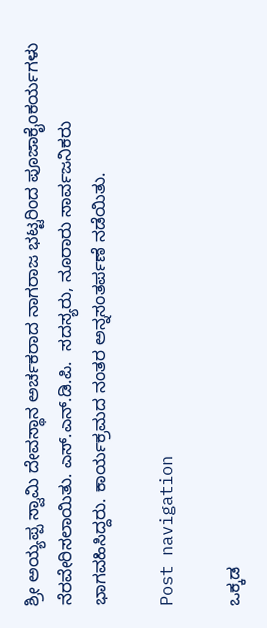ಶ್ರೀ ಅಯ್ಯಪ್ಪ ಸ್ವಾಮಿ ದೇವಸ್ಥಾನ ಅರ್ಚಕರಾದ ನಾಗರಾಜ ಭಟ್ಟರಿಂದ ಪೂಜಾಕೈಂಕರ್ಯಗಳು ನೆರವೇರಿಸಲಾಯಿತು. ಎಸ್.ಎನ್.ಡಿ.ಪಿ.  ಸದಸ್ಯರು, ನೂರಾರು ಸಾರ್ವಜನಿಕರು ಭಾಗವಹಿಸಿದ್ದರು. ಕಾರ್ಯಕ್ರಮದ ನಂತರ ಅನ್ನಸಂತರ್ಪಣೆ ನಡೆಯಿತು.

Post navigation

ಒಕ್ಕಡ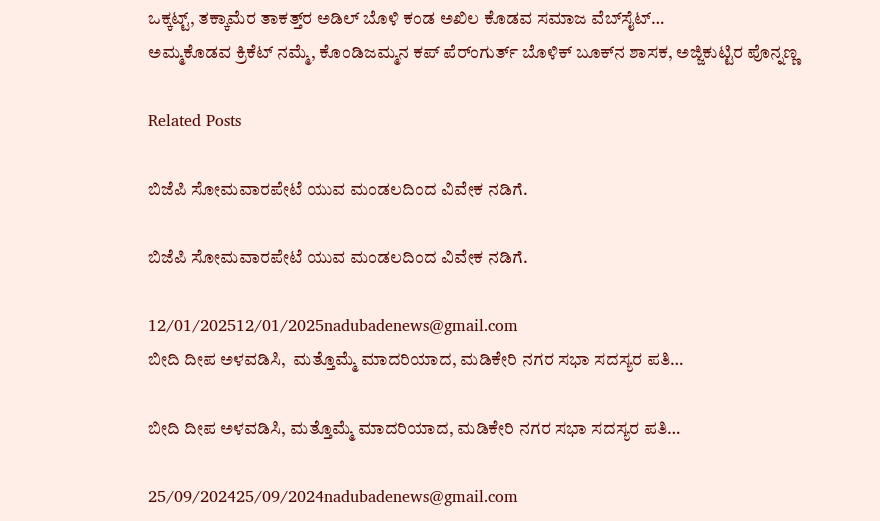ಒಕ್ಕಟ್ಟ್‌, ತಕ್ಕಾಮೆರ ತಾಕತ್ತ್‌ರ ಅಡಿಲ್‌ ಬೊಳಿ ಕಂಡ ಅಖಿಲ ಕೊಡವ ಸಮಾಜ ವೆಬ್‌ಸೈಟ್…
ಅಮ್ಮಕೊಡವ ಕ್ರಿಕೆಟ್‌ ನಮ್ಮೆ, ಕೊಂಡಿಜಮ್ಮನ ಕಪ್ ಪೆರ್ಂಗುರ್ತ್‌ ಬೊಳಿಕ್‌ ಬೂಕ್‌ನ ಶಾಸಕ, ಅಜ್ಜಿಕುಟ್ಟಿರ ಪೊನ್ನಣ್ಣ

Related Posts

ಬಿಜೆಪಿ ಸೋಮವಾರಪೇಟೆ ಯುವ ಮಂಡಲದಿಂದ ವಿವೇಕ ನಡಿಗೆ.

ಬಿಜೆಪಿ ಸೋಮವಾರಪೇಟೆ ಯುವ ಮಂಡಲದಿಂದ ವಿವೇಕ ನಡಿಗೆ.

12/01/202512/01/2025nadubadenews@gmail.com
ಬೀದಿ ದೀಪ ಅಳವಡಿಸಿ,  ಮತ್ತೊಮ್ಮೆ ಮಾದರಿಯಾದ, ಮಡಿಕೇರಿ ನಗರ ಸಭಾ ಸದಸ್ಯರ ಪತಿ…

ಬೀದಿ ದೀಪ ಅಳವಡಿಸಿ, ಮತ್ತೊಮ್ಮೆ ಮಾದರಿಯಾದ, ಮಡಿಕೇರಿ ನಗರ ಸಭಾ ಸದಸ್ಯರ ಪತಿ…

25/09/202425/09/2024nadubadenews@gmail.com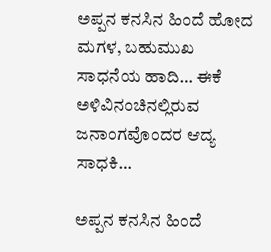ಅಪ್ಪನ ಕನಸಿನ ಹಿಂದೆ ಹೋದ ಮಗಳ, ಬಹುಮುಖ ಸಾಧನೆಯ ಹಾದಿ… ಈಕೆ ಅಳಿವಿನಂಚಿನಲ್ಲಿರುವ ಜನಾಂಗವೊಂದರ ಆದ್ಯ ಸಾಧಕಿ…

ಅಪ್ಪನ ಕನಸಿನ ಹಿಂದೆ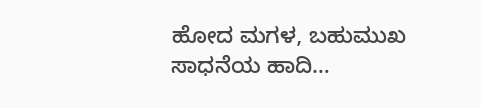ಹೋದ ಮಗಳ, ಬಹುಮುಖ ಸಾಧನೆಯ ಹಾದಿ…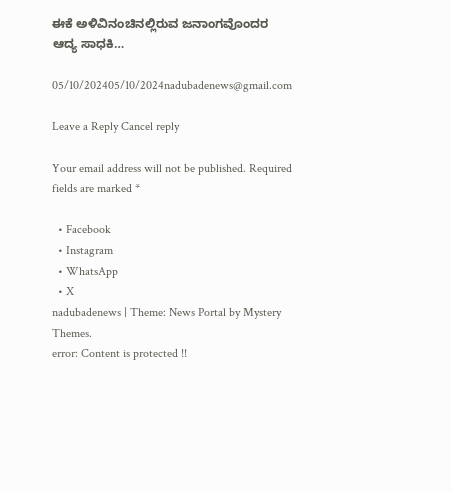ಈಕೆ ಅಳಿವಿನಂಚಿನಲ್ಲಿರುವ ಜನಾಂಗವೊಂದರ ಆದ್ಯ ಸಾಧಕಿ…

05/10/202405/10/2024nadubadenews@gmail.com

Leave a Reply Cancel reply

Your email address will not be published. Required fields are marked *

  • Facebook
  • Instagram
  • WhatsApp
  • X
nadubadenews | Theme: News Portal by Mystery Themes.
error: Content is protected !!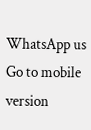WhatsApp us
Go to mobile version